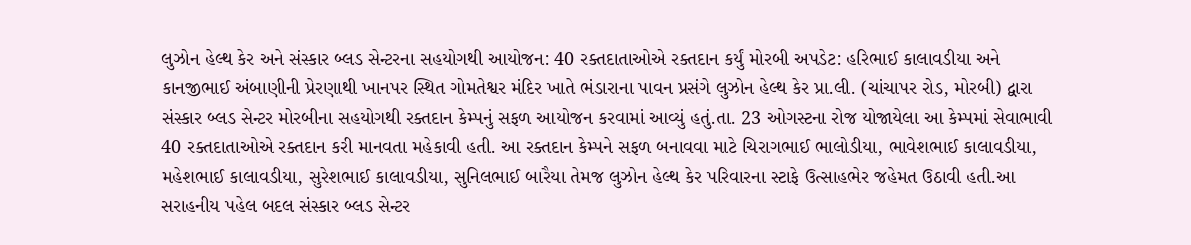લુઝોન હેલ્થ કેર અને સંસ્કાર બ્લડ સેન્ટરના સહયોગથી આયોજન: 40 રક્તદાતાઓએ રક્તદાન કર્યું મોરબી અપડેટ: હરિભાઈ કાલાવડીયા અને કાનજીભાઈ અંબાણીની પ્રેરણાથી ખાનપર સ્થિત ગોમતેશ્વર મંદિર ખાતે ભંડારાના પાવન પ્રસંગે લુઝોન હેલ્થ કેર પ્રા.લી. (ચાંચાપર રોડ, મોરબી) દ્વારા સંસ્કાર બ્લડ સેન્ટર મોરબીના સહયોગથી રક્તદાન કેમ્પનું સફળ આયોજન કરવામાં આવ્યું હતું.તા. 23 ઓગસ્ટના રોજ યોજાયેલા આ કેમ્પમાં સેવાભાવી 40 રક્તદાતાઓએ રક્તદાન કરી માનવતા મહેકાવી હતી. આ રક્તદાન કેમ્પને સફળ બનાવવા માટે ચિરાગભાઈ ભાલોડીયા, ભાવેશભાઈ કાલાવડીયા, મહેશભાઈ કાલાવડીયા, સુરેશભાઈ કાલાવડીયા, સુનિલભાઈ બારૈયા તેમજ લુઝોન હેલ્થ કેર પરિવારના સ્ટાફે ઉત્સાહભેર જહેમત ઉઠાવી હતી.આ સરાહનીય પહેલ બદલ સંસ્કાર બ્લડ સેન્ટર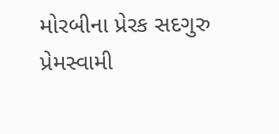મોરબીના પ્રેરક સદગુરુ પ્રેમસ્વામી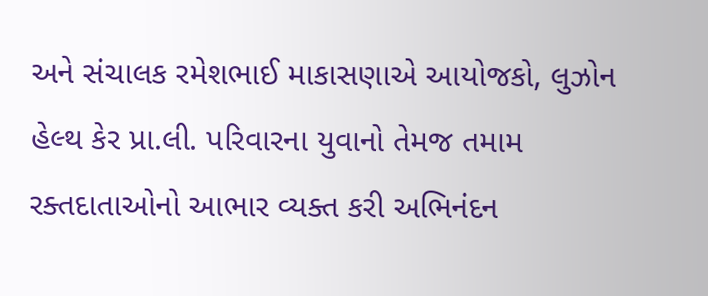અને સંચાલક રમેશભાઈ માકાસણાએ આયોજકો, લુઝોન હેલ્થ કેર પ્રા.લી. પરિવારના યુવાનો તેમજ તમામ રક્તદાતાઓનો આભાર વ્યક્ત કરી અભિનંદન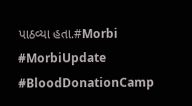પાઠવ્યા હતા.#Morbi #MorbiUpdate #BloodDonationCamp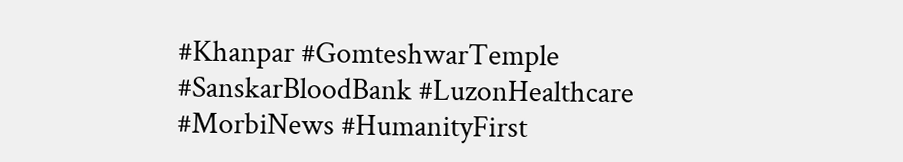#Khanpar #GomteshwarTemple #SanskarBloodBank #LuzonHealthcare #MorbiNews #HumanityFirst